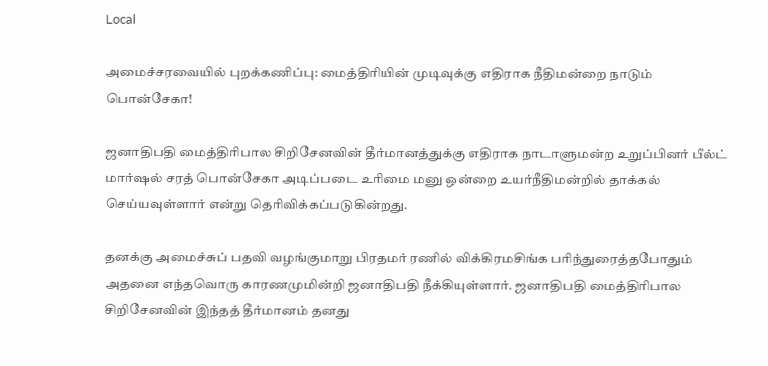Local

அமைச்சரவையில் புறக்கணிப்பு: மைத்திரியின் முடிவுக்கு எதிராக நீதிமன்றை நாடும் பொன்சேகா!

ஜனாதிபதி மைத்திரிபால சிறிசேனவின் தீர்மானத்துக்கு எதிராக நாடாளுமன்ற உறுப்பினர் பீல்ட் மார்ஷல் சரத் பொன்சேகா அடிப்படை உரிமை மனு ஒன்றை உயர்நீதிமன்றில் தாக்கல் செய்யவுள்ளார் என்று தெரிவிக்கப்படுகின்றது.

தனக்கு அமைச்சுப் பதவி வழங்குமாறு பிரதமர் ரணில் விக்கிரமசிங்க பரிந்துரைத்தபோதும் அதனை எந்தவொரு காரணமுமின்றி ஜனாதிபதி நீக்கியுள்ளார். ஜனாதிபதி மைத்திரிபால சிறிசேனவின் இந்தத் தீர்மானம் தனது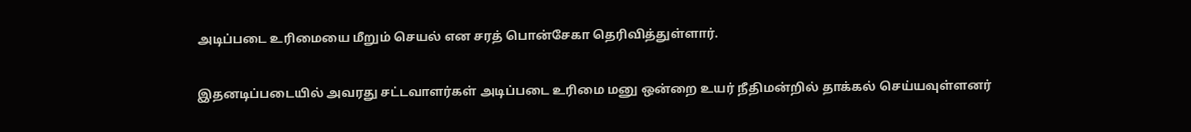அடிப்படை உரிமையை மீறும் செயல் என சரத் பொன்சேகா தெரிவித்துள்ளார்.

இதனடிப்படையில் அவரது சட்டவாளர்கள் அடிப்படை உரிமை மனு ஒன்றை உயர் நீதிமன்றில் தாக்கல் செய்யவுள்ளனர்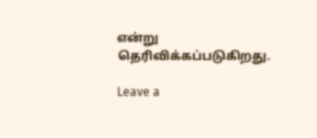என்று தெரிவிக்கப்படுகிறது.

Leave a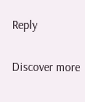Reply

Discover more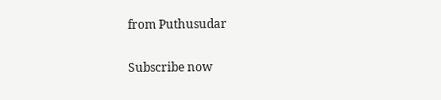from Puthusudar

Subscribe now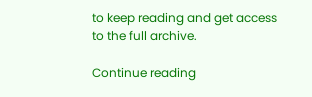to keep reading and get access to the full archive.

Continue reading